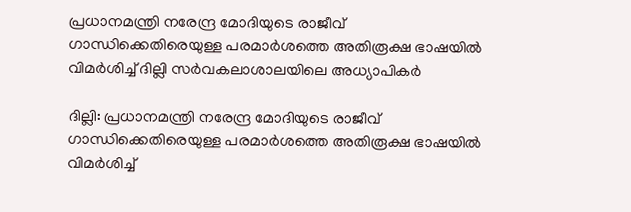പ്രധാനമന്ത്രി നരേന്ദ്ര മോദിയുടെ രാജീവ് ഗാന്ധിക്കെതിരെയുള്ള പരമാര്‍ശത്തെ അതിരൂക്ഷ ഭാഷയില്‍ വിമര്‍ശിച്ച് ദില്ലി സര്‍വകലാശാലയിലെ അധ്യാപികര്‍

ദില്ലി: പ്രധാനമന്ത്രി നരേന്ദ്ര മോദിയുടെ രാജീവ് ഗാന്ധിക്കെതിരെയുള്ള പരമാര്‍ശത്തെ അതിരൂക്ഷ ഭാഷയില്‍ വിമര്‍ശിച്ച്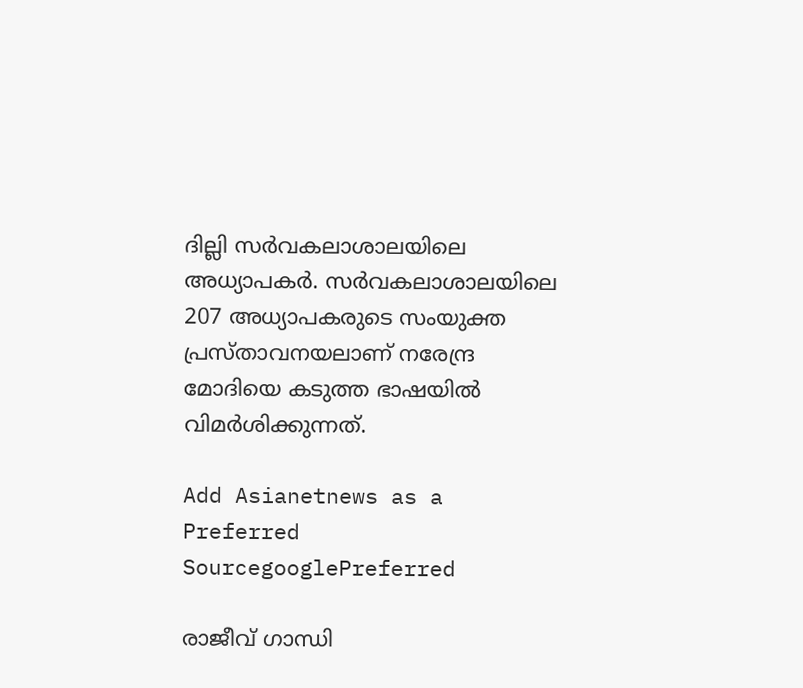ദില്ലി സര്‍വകലാശാലയിലെ അധ്യാപകര്‍. സര്‍വകലാശാലയിലെ 207 അധ്യാപകരുടെ സംയുക്ത പ്രസ്താവനയലാണ് നരേന്ദ്ര മോദിയെ കടുത്ത ഭാഷയില്‍ വിമര്‍ശിക്കുന്നത്.

Add Asianetnews as a Preferred SourcegooglePreferred

രാജീവ് ഗാന്ധി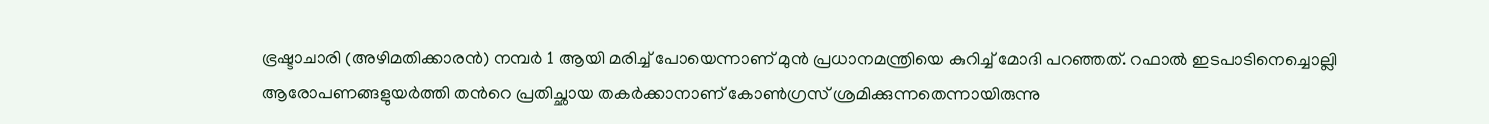ഭ്രഷ്ടാചാരി (അഴിമതിക്കാരൻ) നമ്പർ 1 ആയി മരിച്ച് പോയെന്നാണ് മുന്‍ പ്രധാനമന്ത്രിയെ കുറിച്ച് മോദി പറഞ്ഞത്. റഫാൽ ഇടപാടിനെച്ചൊല്ലി ആരോപണങ്ങളുയർത്തി തന്‍റെ പ്രതിച്ഛായ തകർക്കാനാണ് കോൺഗ്രസ് ശ്രമിക്കുന്നതെന്നായിരുന്നു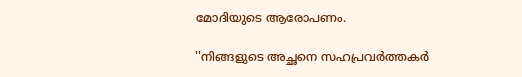മോദിയുടെ ആരോപണം.

''നിങ്ങളുടെ അച്ഛനെ സഹപ്രവർത്തകർ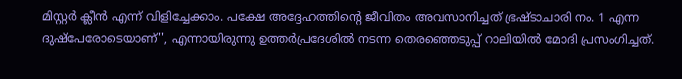മിസ്റ്റർ ക്ലീൻ എന്ന് വിളിച്ചേക്കാം. പക്ഷേ അദ്ദേഹത്തിന്‍റെ ജീവിതം അവസാനിച്ചത് ഭ്രഷ്ടാചാരി നം. 1 എന്ന ദുഷ്പേരോടെയാണ്'', എന്നായിരുന്നു ഉത്തർപ്രദേശിൽ നടന്ന തെരഞ്ഞെടുപ്പ് റാലിയിൽ മോദി പ്രസംഗിച്ചത്.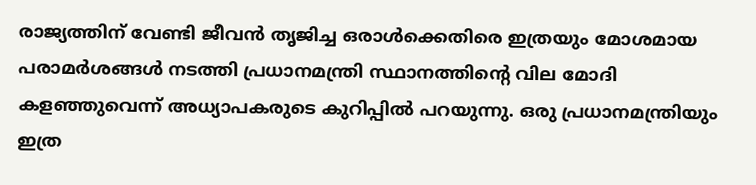രാജ്യത്തിന് വേണ്ടി ജീവന്‍ തൃജിച്ച ഒരാള്‍ക്കെതിരെ ഇത്രയും മോശമായ പരാമര്‍ശങ്ങള്‍ നടത്തി പ്രധാനമന്ത്രി സ്ഥാനത്തിന്‍റെ വില മോദി കളഞ്ഞുവെന്ന് അധ്യാപകരുടെ കുറിപ്പില്‍ പറയുന്നു. ഒരു പ്രധാനമന്ത്രിയും ഇത്ര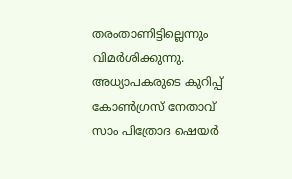തരംതാണിട്ടില്ലെന്നും വിമര്‍ശിക്കുന്നു. അധ്യാപകരുടെ കുറിപ്പ് കോണ്‍ഗ്രസ് നേതാവ് സാം പിത്രോദ ഷെയര്‍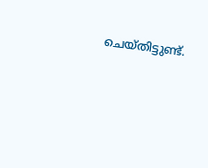ചെയ്തിട്ടുണ്ട്.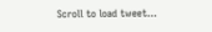Scroll to load tweet…